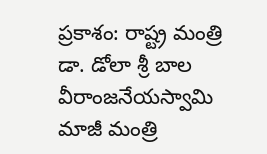ప్రకాశం: రాష్ట్ర మంత్రి డా. డోలా శ్రీ బాల వీరాంజనేయస్వామి మాజీ మంత్రి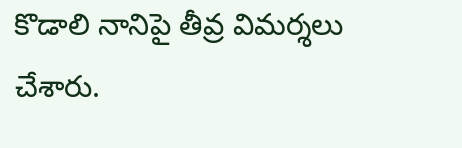కొడాలి నానిపై తీవ్ర విమర్శలు చేశారు.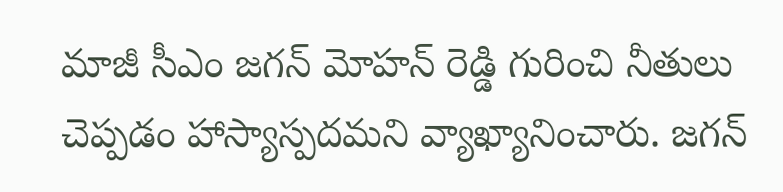మాజీ సీఎం జగన్ మోహన్ రెడ్డి గురించి నీతులు చెప్పడం హాస్యాస్పదమని వ్యాఖ్యానించారు. జగన్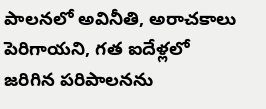పాలనలో అవినీతి, అరాచకాలు పెరిగాయని, గత ఐదేళ్లలో జరిగిన పరిపాలనను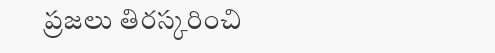ప్రజలు తిరస్కరించి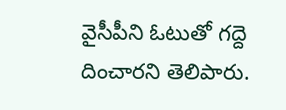వైసీపీని ఓటుతో గద్దె దించారని తెలిపారు.